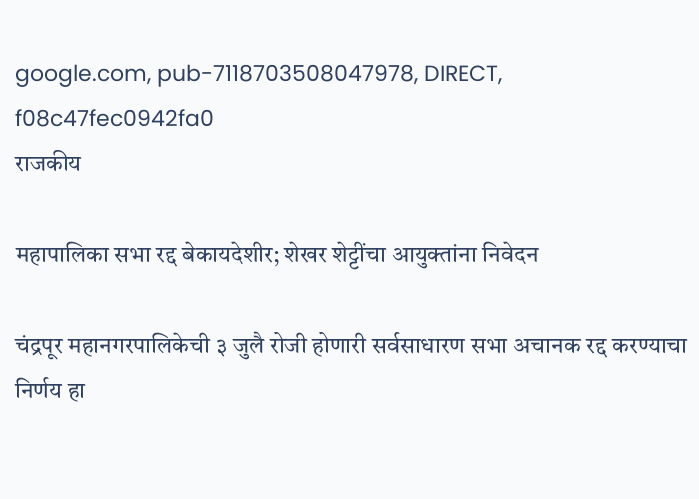google.com, pub-7118703508047978, DIRECT, f08c47fec0942fa0
राजकीय

महापालिका सभा रद्द बेकायदेशीर; शेखर शेट्टींचा आयुक्तांना निवेदन

चंद्रपूर महानगरपालिकेची ३ जुलै रोजी होणारी सर्वसाधारण सभा अचानक रद्द करण्याचा निर्णय हा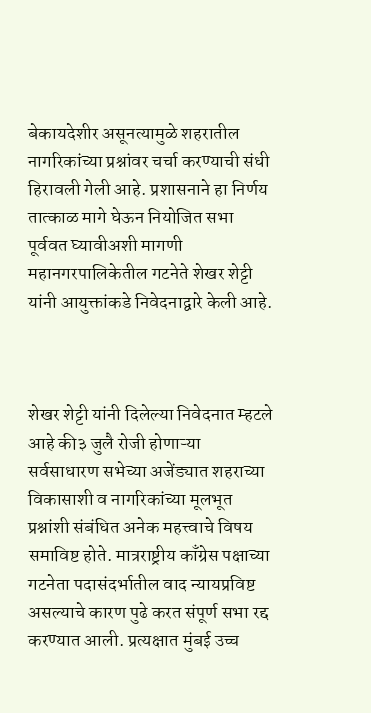बेकायदेशीर असूनत्यामुळे शहरातील नागरिकांच्या प्रश्नांवर चर्चा करण्याची संधी हिरावली गेली आहे. प्रशासनाने हा निर्णय तात्काळ मागे घेऊन नियोजित सभा पूर्ववत घ्यावीअशी मागणी महानगरपालिकेतील गटनेते शेखर शेट्टी यांनी आयुक्तांकडे निवेदनाद्वारे केली आहे.



शेखर शेट्टी यांनी दिलेल्या निवेदनात म्हटले आहे की३ जुलै रोजी होणाऱ्या सर्वसाधारण सभेच्या अजेंड्यात शहराच्या विकासाशी व नागरिकांच्या मूलभूत प्रश्नांशी संबंधित अनेक महत्त्वाचे विषय समाविष्ट होते. मात्रराष्ट्रीय काँग्रेस पक्षाच्या गटनेता पदासंदर्भातील वाद न्यायप्रविष्ट असल्याचे कारण पुढे करत संपूर्ण सभा रद्द करण्यात आली. प्रत्यक्षात मुंबई उच्च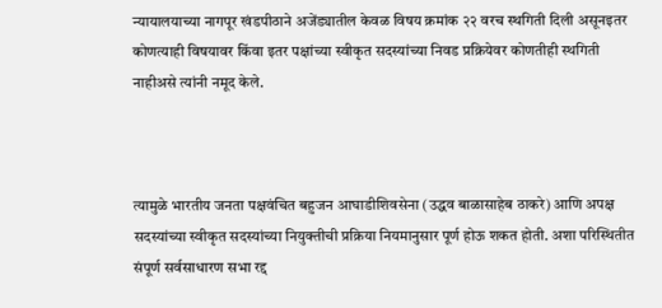न्यायालयाच्या नागपूर खंडपीठाने अजेंड्यातील केवळ विषय क्रमांक २२ वरच स्थगिती दिली असूनइतर कोणत्याही विषयावर किंवा इतर पक्षांच्या स्वीकृत सदस्यांच्या निवड प्रक्रियेवर कोणतीही स्थगिती नाहीअसे त्यांनी नमूद केले.



त्यामुळे भारतीय जनता पक्षवंचित बहुजन आघाडीशिवसेना (उद्धव बाळासाहेब ठाकरे) आणि अपक्ष सदस्यांच्या स्वीकृत सदस्यांच्या नियुक्तीची प्रक्रिया नियमानुसार पूर्ण होऊ शकत होती. अशा परिस्थितीत संपूर्ण सर्वसाधारण सभा रद्द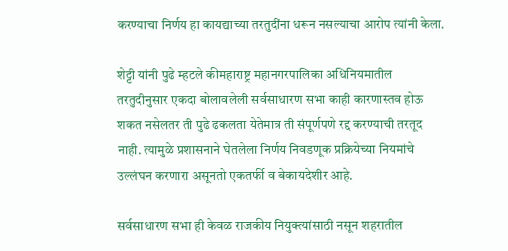करण्याचा निर्णय हा कायद्याच्या तरतुदींना धरून नसल्याचा आरोप त्यांनी केला.

शेट्टी यांनी पुढे म्हटले कीमहाराष्ट्र महानगरपालिका अधिनियमातील तरतुदीनुसार एकदा बोलावलेली सर्वसाधारण सभा काही कारणास्तव होऊ शकत नसेलतर ती पुढे ढकलता येतेमात्र ती संपूर्णपणे रद्द करण्याची तरतूद नाही. त्यामुळे प्रशासनाने घेतलेला निर्णय निवडणूक प्रक्रियेच्या नियमांचे उल्लंघन करणारा असूनतो एकतर्फी व बेकायदेशीर आहे.

सर्वसाधारण सभा ही केवळ राजकीय नियुक्त्यांसाठी नसून शहरातील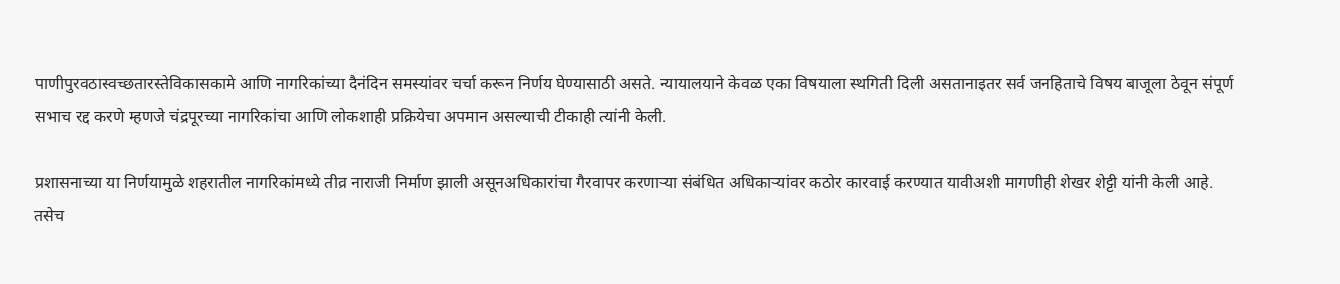पाणीपुरवठास्वच्छतारस्तेविकासकामे आणि नागरिकांच्या दैनंदिन समस्यांवर चर्चा करून निर्णय घेण्यासाठी असते. न्यायालयाने केवळ एका विषयाला स्थगिती दिली असतानाइतर सर्व जनहिताचे विषय बाजूला ठेवून संपूर्ण सभाच रद्द करणे म्हणजे चंद्रपूरच्या नागरिकांचा आणि लोकशाही प्रक्रियेचा अपमान असल्याची टीकाही त्यांनी केली.

प्रशासनाच्या या निर्णयामुळे शहरातील नागरिकांमध्ये तीव्र नाराजी निर्माण झाली असूनअधिकारांचा गैरवापर करणाऱ्या संबंधित अधिकाऱ्यांवर कठोर कारवाई करण्यात यावीअशी मागणीही शेखर शेट्टी यांनी केली आहे. तसेच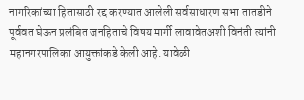नागरिकांच्या हितासाठी रद्द करण्यात आलेली सर्वसाधारण सभा तातडीने पूर्ववत घेऊन प्रलंबित जनहिताचे विषय मार्गी लावावेतअशी विनंती त्यांनी महानगरपालिका आयुक्तांकडे केली आहे. यावेळी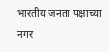भारतीय जनता पक्षाच्या नगर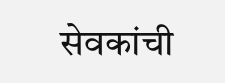सेवकांची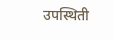उपस्थिती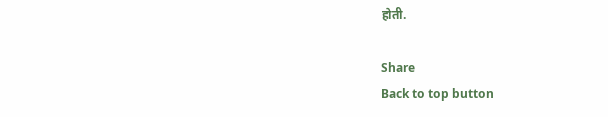होती.

Share
Back to top button